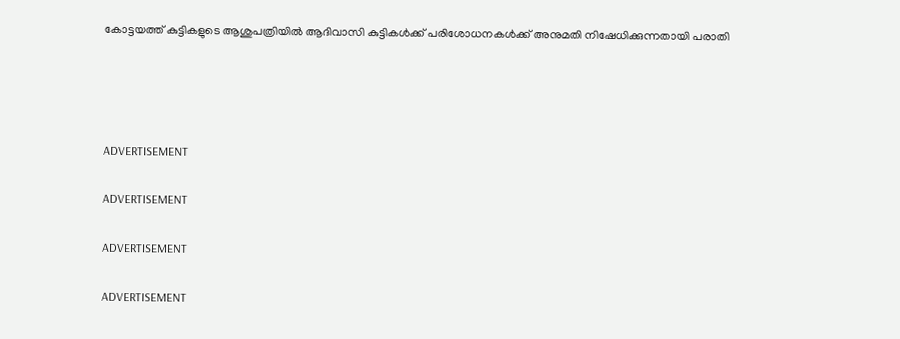കോട്ടയത്ത് കുട്ടികളുടെ ആശുപത്രിയില്‍ ആദിവാസി കുട്ടികള്‍ക്ക് പരിശോധനകള്‍ക്ക് അനുമതി നിഷേധിക്കുന്നതായി പരാതി




ADVERTISEMENT

ADVERTISEMENT

ADVERTISEMENT

ADVERTISEMENT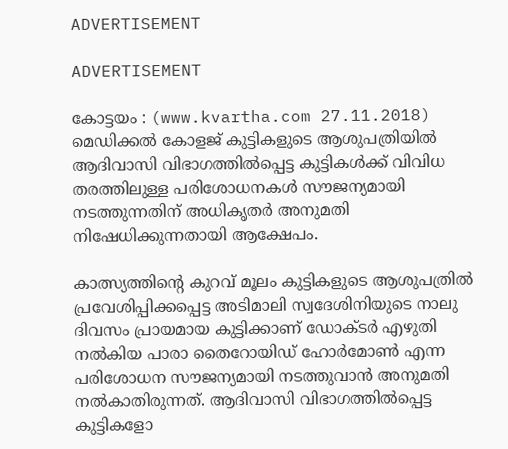ADVERTISEMENT

ADVERTISEMENT

കോട്ടയം : (www.kvartha.com 27.11.2018) മെഡിക്കല്‍ കോളജ് കുട്ടികളുടെ ആശുപത്രിയില്‍ ആദിവാസി വിഭാഗത്തില്‍പ്പെട്ട കുട്ടികള്‍ക്ക് വിവിധ തരത്തിലുള്ള പരിശോധനകള്‍ സൗജന്യമായി നടത്തുന്നതിന് അധികൃതര്‍ അനുമതി നിഷേധിക്കുന്നതായി ആക്ഷേപം.

കാത്സ്യത്തിന്റെ കുറവ് മൂലം കുട്ടികളുടെ ആശുപത്രില്‍ പ്രവേശിപ്പിക്കപ്പെട്ട അടിമാലി സ്വദേശിനിയുടെ നാലു ദിവസം പ്രായമായ കുട്ടിക്കാണ് ഡോക്ടര്‍ എഴുതി നല്‍കിയ പാരാ തൈറോയിഡ് ഹോര്‍മോണ്‍ എന്ന പരിശോധന സൗജന്യമായി നടത്തുവാന്‍ അനുമതി നല്‍കാതിരുന്നത്. ആദിവാസി വിഭാഗത്തില്‍പ്പെട്ട കുട്ടികളോ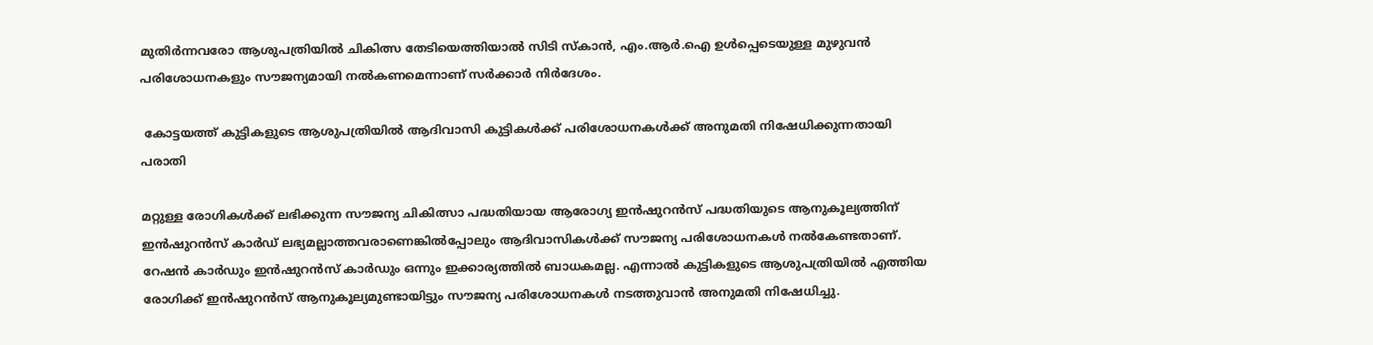മുതിര്‍ന്നവരോ ആശുപത്രിയില്‍ ചികിത്സ തേടിയെത്തിയാല്‍ സിടി സ്‌കാന്‍, എം.ആര്‍.ഐ ഉള്‍പ്പെടെയുള്ള മുഴുവന്‍ പരിശോധനകളും സൗജന്യമായി നല്‍കണമെന്നാണ് സര്‍ക്കാര്‍ നിര്‍ദേശം.

 കോട്ടയത്ത് കുട്ടികളുടെ ആശുപത്രിയില്‍ ആദിവാസി കുട്ടികള്‍ക്ക് പരിശോധനകള്‍ക്ക് അനുമതി നിഷേധിക്കുന്നതായി പരാതി

മറ്റുള്ള രോഗികള്‍ക്ക് ലഭിക്കുന്ന സൗജന്യ ചികിത്സാ പദ്ധതിയായ ആരോഗ്യ ഇന്‍ഷുറന്‍സ് പദ്ധതിയുടെ ആനുകൂല്യത്തിന് ഇന്‍ഷുറന്‍സ് കാര്‍ഡ് ലഭ്യമല്ലാത്തവരാണെങ്കില്‍പ്പോലും ആദിവാസികള്‍ക്ക് സൗജന്യ പരിശോധനകള്‍ നല്‍കേണ്ടതാണ്. റേഷന്‍ കാര്‍ഡും ഇന്‍ഷുറന്‍സ് കാര്‍ഡും ഒന്നും ഇക്കാര്യത്തില്‍ ബാധകമല്ല. എന്നാല്‍ കുട്ടികളുടെ ആശുപത്രിയില്‍ എത്തിയ രോഗിക്ക് ഇന്‍ഷുറന്‍സ് ആനുകൂല്യമുണ്ടായിട്ടും സൗജന്യ പരിശോധനകള്‍ നടത്തുവാന്‍ അനുമതി നിഷേധിച്ചു.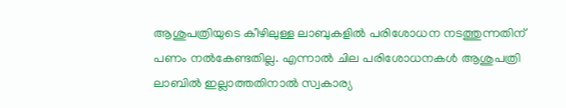ആശുപത്രിയുടെ കീഴിലുള്ള ലാബുകളില്‍ പരിശോധന നടത്തുന്നതിന് പണം നല്‍കേണ്ടതില്ല. എന്നാല്‍ ചില പരിശോധനകള്‍ ആശുപത്രി ലാബില്‍ ഇല്ലാത്തതിനാല്‍ സ്വകാര്യ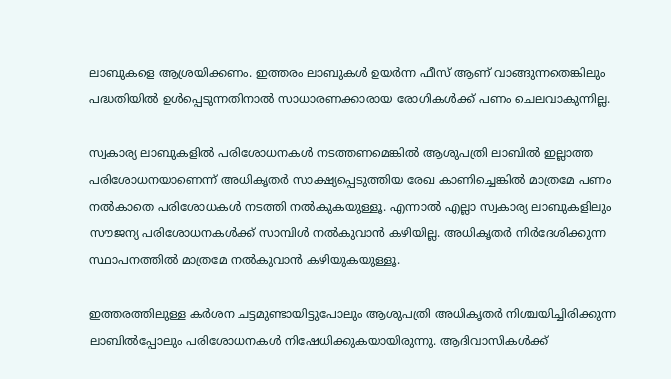ലാബുകളെ ആശ്രയിക്കണം. ഇത്തരം ലാബുകള്‍ ഉയര്‍ന്ന ഫീസ് ആണ് വാങ്ങുന്നതെങ്കിലും പദ്ധതിയില്‍ ഉള്‍പ്പെടുന്നതിനാല്‍ സാധാരണക്കാരായ രോഗികള്‍ക്ക് പണം ചെലവാകുന്നില്ല.

സ്വകാര്യ ലാബുകളില്‍ പരിശോധനകള്‍ നടത്തണമെങ്കില്‍ ആശുപത്രി ലാബില്‍ ഇല്ലാത്ത പരിശോധനയാണെന്ന് അധികൃതര്‍ സാക്ഷ്യപ്പെടുത്തിയ രേഖ കാണിച്ചെങ്കില്‍ മാത്രമേ പണം നല്‍കാതെ പരിശോധകള്‍ നടത്തി നല്‍കുകയുള്ളൂ. എന്നാല്‍ എല്ലാ സ്വകാര്യ ലാബുകളിലും സൗജന്യ പരിശോധനകള്‍ക്ക് സാമ്പിള്‍ നല്‍കുവാന്‍ കഴിയില്ല. അധികൃതര്‍ നിര്‍ദേശിക്കുന്ന സ്ഥാപനത്തില്‍ മാത്രമേ നല്‍കുവാന്‍ കഴിയുകയുള്ളൂ.

ഇത്തരത്തിലുള്ള കര്‍ശന ചട്ടമുണ്ടായിട്ടുപോലും ആശുപത്രി അധികൃതര്‍ നിശ്ചയിച്ചിരിക്കുന്ന ലാബില്‍പ്പോലും പരിശോധനകള്‍ നിഷേധിക്കുകയായിരുന്നു. ആദിവാസികള്‍ക്ക്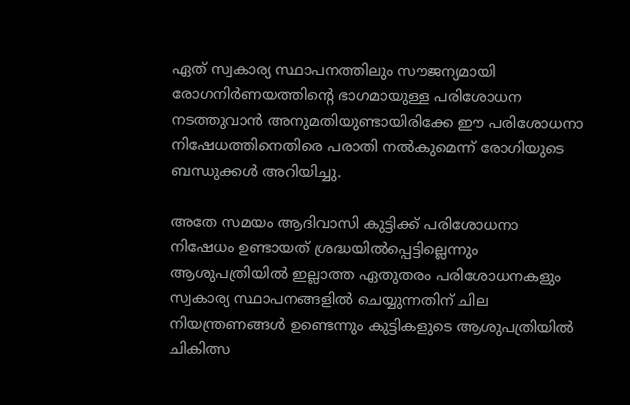ഏത് സ്വകാര്യ സ്ഥാപനത്തിലും സൗജന്യമായി രോഗനിര്‍ണയത്തിന്റെ ഭാഗമായുള്ള പരിശോധന നടത്തുവാന്‍ അനുമതിയുണ്ടായിരിക്കേ ഈ പരിശോധനാ നിഷേധത്തിനെതിരെ പരാതി നല്‍കുമെന്ന് രോഗിയുടെ ബന്ധുക്കള്‍ അറിയിച്ചു.

അതേ സമയം ആദിവാസി കുട്ടിക്ക് പരിശോധനാ നിഷേധം ഉണ്ടായത് ശ്രദ്ധയില്‍പ്പെട്ടില്ലെന്നും ആശുപത്രിയില്‍ ഇല്ലാത്ത ഏതുതരം പരിശോധനകളും സ്വകാര്യ സ്ഥാപനങ്ങളില്‍ ചെയ്യുന്നതിന് ചില നിയന്ത്രണങ്ങള്‍ ഉണ്ടെന്നും കുട്ടികളുടെ ആശുപത്രിയില്‍ ചികിത്സ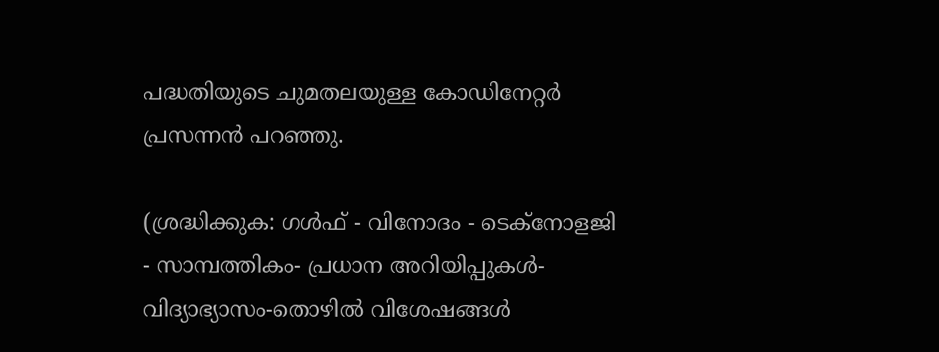പദ്ധതിയുടെ ചുമതലയുള്ള കോഡിനേറ്റര്‍ പ്രസന്നന്‍ പറഞ്ഞു.

(ശ്രദ്ധിക്കുക: ഗൾഫ് - വിനോദം - ടെക്നോളജി - സാമ്പത്തികം- പ്രധാന അറിയിപ്പുകൾ-വിദ്യാഭ്യാസം-തൊഴിൽ വിശേഷങ്ങൾ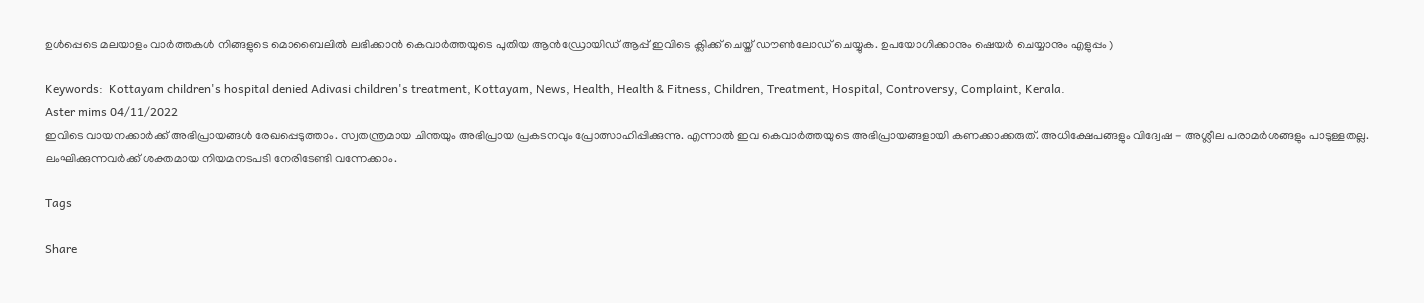ഉൾപ്പെടെ മലയാളം വാർത്തകൾ നിങ്ങളുടെ മൊബൈലിൽ ലഭിക്കാൻ കെവാർത്തയുടെ പുതിയ ആൻഡ്രോയിഡ് ആപ്പ് ഇവിടെ ക്ലിക്ക് ചെയ്ത് ഡൗൺലോഡ് ചെയ്യുക. ഉപയോഗിക്കാനും ഷെയർ ചെയ്യാനും എളുപ്പം )

Keywords:  Kottayam children's hospital denied Adivasi children's treatment, Kottayam, News, Health, Health & Fitness, Children, Treatment, Hospital, Controversy, Complaint, Kerala.
Aster mims 04/11/2022
ഇവിടെ വായനക്കാർക്ക് അഭിപ്രായങ്ങൾ രേഖപ്പെടുത്താം. സ്വതന്ത്രമായ ചിന്തയും അഭിപ്രായ പ്രകടനവും പ്രോത്സാഹിപ്പിക്കുന്നു. എന്നാൽ ഇവ കെവാർത്തയുടെ അഭിപ്രായങ്ങളായി കണക്കാക്കരുത്. അധിക്ഷേപങ്ങളും വിദ്വേഷ - അശ്ലീല പരാമർശങ്ങളും പാടുള്ളതല്ല. ലംഘിക്കുന്നവർക്ക് ശക്തമായ നിയമനടപടി നേരിടേണ്ടി വന്നേക്കാം.

Tags

Share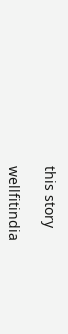this story

wellfitindia